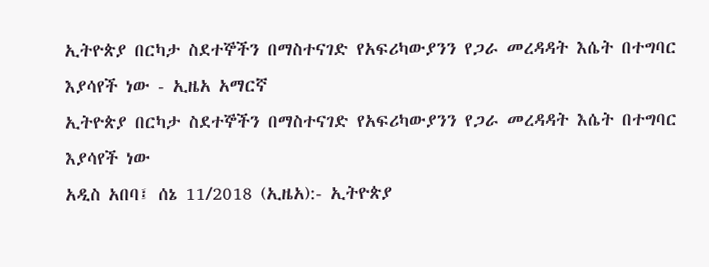ኢትዮጵያ በርካታ ስደተኞችን በማስተናገድ የአፍሪካውያንን የጋራ መረዳዳት እሴት በተግባር እያሳየች ነው - ኢዜአ አማርኛ
ኢትዮጵያ በርካታ ስደተኞችን በማስተናገድ የአፍሪካውያንን የጋራ መረዳዳት እሴት በተግባር እያሳየች ነው
አዲስ አበባ፤ ሰኔ 11/2018 (ኢዜአ):- ኢትዮጵያ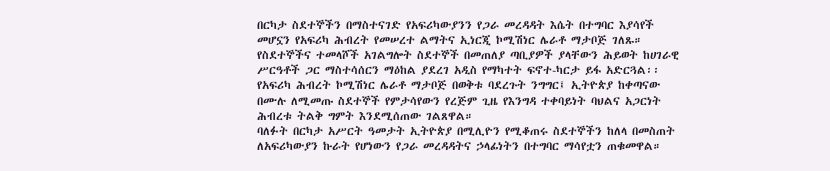በርካታ ስደተኞችን በማስተናገድ የአፍሪካውያንን የጋራ መረዳዳት እሴት በተግባር እያሳየች መሆኗን የአፍሪካ ሕብረት የመሠረተ ልማትና ኢነርጂ ኮሚሽነር ሌራቶ ማታቦጅ ገለጹ።
የስደተኞችና ተመላሾች አገልግሎት ስደተኞች በመጠለያ ጣቢያዎች ያላቸውን ሕይወት ከሀገራዊ ሥርዓቶች ጋር ማስተሳሰርን ማዕከል ያደረገ አዲስ የማካተት ፍኖተ-ካርታ ይፋ አድርጓል፡፡
የአፍሪካ ሕብረት ኮሚሽነር ሌራቶ ማታቦጅ በወቅቱ ባደረጉት ንግግር፤ ኢትዮጵያ ከቀጣናው በሙሉ ለሚመጡ ስደተኞች የምታሳየውን የረጅም ጊዜ የእንግዳ ተቀባይነት ባህልና አጋርነት ሕብረቱ ትልቅ ግምት እንደሚሰጠው ገልጸዋል።
ባለፉት በርካታ አሥርት ዓመታት ኢትዮጵያ በሚሊዮን የሚቆጠሩ ስደተኞችን ከለላ በመስጠት ለአፍሪካውያን ኩራት የሆነውን የጋራ መረዳዳትና ኃላፊነትን በተግባር ማሳየቷን ጠቁመዋል።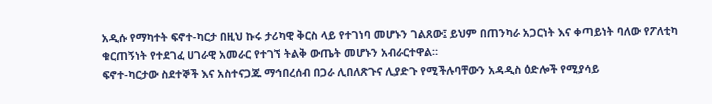አዲሱ የማካተት ፍኖተ-ካርታ በዚህ ኩሩ ታሪካዊ ቅርስ ላይ የተገነባ መሆኑን ገልጸው፤ ይህም በጠንካራ አጋርነት እና ቀጣይነት ባለው የፖለቲካ ቁርጠኝነት የተደገፈ ሀገራዊ አመራር የተገኘ ትልቅ ውጤት መሆኑን አብራርተዋል።
ፍኖተ-ካርታው ስደተኞች እና አስተናጋጁ ማኅበረሰብ በጋራ ሊበለጽጉና ሊያድጉ የሚችሉባቸውን አዳዲስ ዕድሎች የሚያሳይ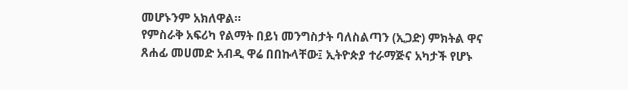መሆኑንም አክለዋል።
የምስራቅ አፍሪካ የልማት በይነ መንግስታት ባለስልጣን (ኢጋድ) ምክትል ዋና ጸሐፊ መሀመድ አብዲ ዋሬ በበኩላቸው፤ ኢትዮጵያ ተራማጅና አካታች የሆኑ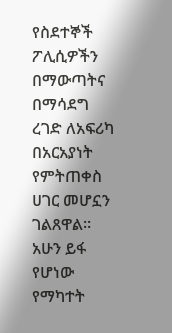የስደተኞች ፖሊሲዎችን በማውጣትና በማሳደግ ረገድ ለአፍሪካ በአርአያነት የምትጠቀስ ሀገር መሆኗን ገልጸዋል።
አሁን ይፋ የሆነው የማካተት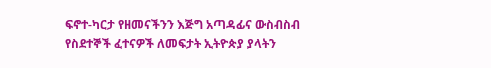ፍኖተ-ካርታ የዘመናችንን እጅግ አጣዳፊና ውስብስብ የስደተኞች ፈተናዎች ለመፍታት ኢትዮጵያ ያላትን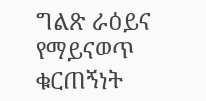ግልጽ ራዕይና የማይናወጥ ቁርጠኝነት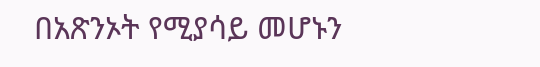በአጽንኦት የሚያሳይ መሆኑን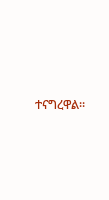ተናግረዋል።